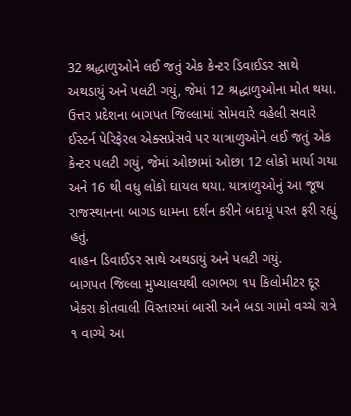32 શ્રદ્ધાળુઓને લઈ જતું એક કેન્ટર ડિવાઈડર સાથે અથડાયું અને પલટી ગયું, જેમાં 12 શ્રદ્ધાળુઓના મોત થયા.
ઉત્તર પ્રદેશના બાગપત જિલ્લામાં સોમવારે વહેલી સવારે ઈસ્ટર્ન પેરિફેરલ એક્સપ્રેસવે પર યાત્રાળુઓને લઈ જતું એક કેન્ટર પલટી ગયું, જેમાં ઓછામાં ઓછા 12 લોકો માર્યા ગયા અને 16 થી વધુ લોકો ઘાયલ થયા. યાત્રાળુઓનું આ જૂથ રાજસ્થાનના બાગડ ધામના દર્શન કરીને બદાયૂં પરત ફરી રહ્યું હતું.
વાહન ડિવાઈડર સાથે અથડાયું અને પલટી ગયું.
બાગપત જિલ્લા મુખ્યાલયથી લગભગ ૧૫ કિલોમીટર દૂર ખેકરા કોતવાલી વિસ્તારમાં બાસી અને બડા ગામો વચ્ચે રાત્રે ૧ વાગ્યે આ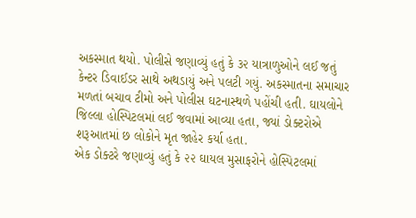અકસ્માત થયો. પોલીસે જણાવ્યું હતું કે ૩૨ યાત્રાળુઓને લઈ જતું કેન્ટર ડિવાઈડર સાથે અથડાયું અને પલટી ગયું. અકસ્માતના સમાચાર મળતાં બચાવ ટીમો અને પોલીસ ઘટનાસ્થળે પહોંચી હતી. ઘાયલોને જિલ્લા હોસ્પિટલમાં લઈ જવામાં આવ્યા હતા, જ્યાં ડોક્ટરોએ શરૂઆતમાં છ લોકોને મૃત જાહેર કર્યા હતા.
એક ડોક્ટરે જણાવ્યું હતું કે ૨૨ ઘાયલ મુસાફરોને હોસ્પિટલમાં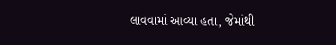લાવવામાં આવ્યા હતા, જેમાંથી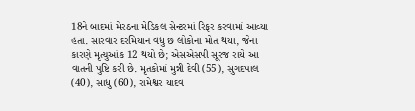18ને બાદમાં મેરઠના મેડિકલ સેન્ટરમાં રિફર કરવામાં આવ્યા હતા. સારવાર દરમિયાન વધુ છ લોકોના મોત થયા, જેના કારણે મૃત્યુઆંક 12 થયો છે; એસએસપી સૂરજ રાયે આ વાતની પુષ્ટિ કરી છે. મૃતકોમાં મુન્ની દેવી (55), સુગદપાલ (40), સાધુ (60), રામેશ્વર યાદવ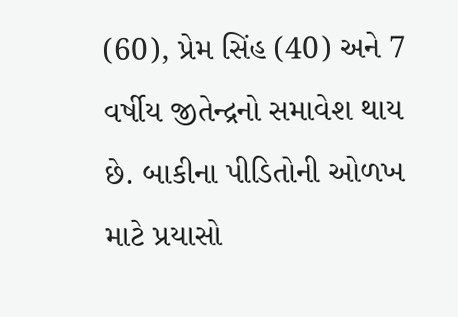(60), પ્રેમ સિંહ (40) અને 7 વર્ષીય જીતેન્દ્રનો સમાવેશ થાય છે. બાકીના પીડિતોની ઓળખ માટે પ્રયાસો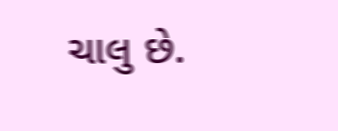ચાલુ છે.